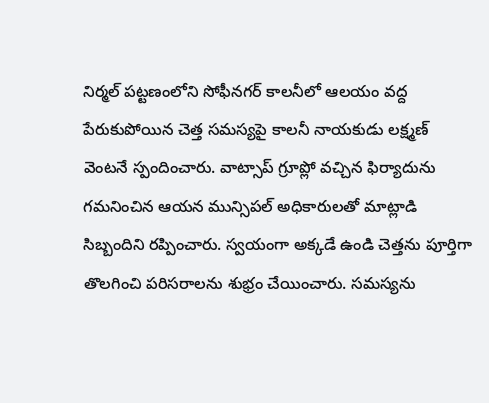నిర్మల్ పట్టణంలోని సోఫీనగర్ కాలనీలో ఆలయం వద్ద పేరుకుపోయిన చెత్త సమస్యపై కాలనీ నాయకుడు లక్ష్మణ్ వెంటనే స్పందించారు. వాట్సాప్ గ్రూప్లో వచ్చిన ఫిర్యాదును గమనించిన ఆయన మున్సిపల్ అధికారులతో మాట్లాడి సిబ్బందిని రప్పించారు. స్వయంగా అక్కడే ఉండి చెత్తను పూర్తిగా తొలగించి పరిసరాలను శుభ్రం చేయించారు. సమస్యను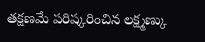తక్షణమే పరిష్కరించిన లక్ష్మణ్కు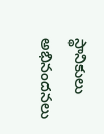స్థానికులు అభినందనలు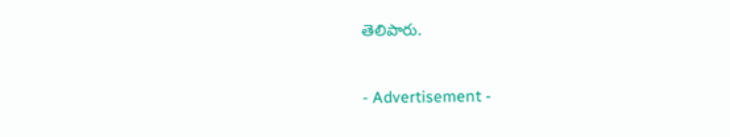తెలిపారు.


- Advertisement -